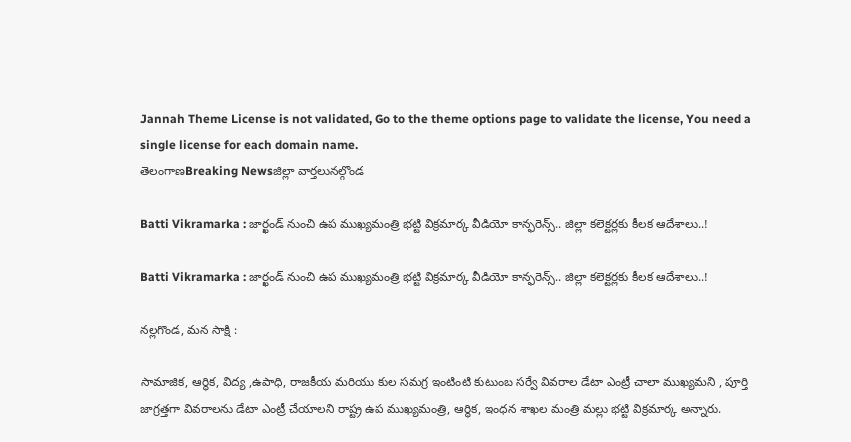Jannah Theme License is not validated, Go to the theme options page to validate the license, You need a single license for each domain name.
తెలంగాణBreaking Newsజిల్లా వార్తలునల్గొండ

Batti Vikramarka : జార్ఖండ్ నుంచి ఉప ముఖ్యమంత్రి భట్టి విక్రమార్క వీడియో కాన్ఫరెన్స్.. జిల్లా కలెక్టర్లకు కీలక ఆదేశాలు..!

Batti Vikramarka : జార్ఖండ్ నుంచి ఉప ముఖ్యమంత్రి భట్టి విక్రమార్క వీడియో కాన్ఫరెన్స్.. జిల్లా కలెక్టర్లకు కీలక ఆదేశాలు..!

నల్లగొండ, మన సాక్షి :

సామాజిక, ఆర్థిక, విద్య ,ఉపాధి, రాజకీయ మరియు కుల సమగ్ర ఇంటింటి కుటుంబ సర్వే వివరాల డేటా ఎంట్రీ చాలా ముఖ్యమని , పూర్తి జాగ్రత్తగా వివరాలను డేటా ఎంట్రీ చేయాలని రాష్ట్ర ఉప ముఖ్యమంత్రి, ఆర్థిక, ఇంధన శాఖల మంత్రి మల్లు భట్టి విక్రమార్క అన్నారు.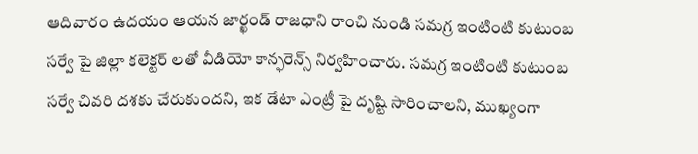ఆదివారం ఉదయం ఆయన జార్ఖండ్ రాజధాని రాంచి నుండి సమగ్ర ఇంటింటి కుటుంబ సర్వే పై జిల్లా కలెక్టర్ లతో వీడియో కాన్ఫరెన్స్ నిర్వహించారు. సమగ్ర ఇంటింటి కుటుంబ సర్వే చివరి దశకు చేరుకుందని, ఇక డేటా ఎంట్రీ పై దృష్టి సారించాలని, ముఖ్యంగా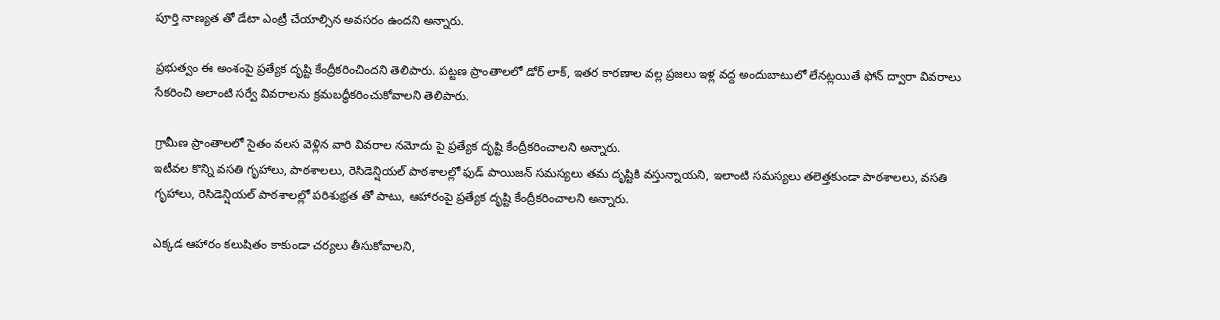పూర్తి నాణ్యత తో డేటా ఎంట్రీ చేయాల్సిన అవసరం ఉందని అన్నారు.

ప్రభుత్వం ఈ అంశంపై ప్రత్యేక దృష్టి కేంద్రీకరించిందని తెలిపారు. పట్టణ ప్రాంతాలలో డోర్ లాక్, ఇతర కారణాల వల్ల ప్రజలు ఇళ్ల వద్ద అందుబాటులో లేనట్లయితే ఫోన్ ద్వారా వివరాలు సేకరించి అలాంటి సర్వే వివరాలను క్రమబద్ధీకరించుకోవాలని తెలిపారు.

గ్రామీణ ప్రాంతాలలో సైతం వలస వెళ్లిన వారి వివరాల నమోదు పై ప్రత్యేక దృష్టి కేంద్రీకరించాలని అన్నారు.
ఇటీవల కొన్ని వసతి గృహాలు, పాఠశాలలు, రెసిడెన్షియల్ పాఠశాలల్లో ఫుడ్ పాయిజన్ సమస్యలు తమ దృష్టికి వస్తున్నాయని, ఇలాంటి సమస్యలు తలెత్తకుండా పాఠశాలలు, వసతి గృహాలు, రెసిడెన్షియల్ పాఠశాలల్లో పరిశుభ్రత తో పాటు, ఆహారంపై ప్రత్యేక దృష్టి కేంద్రీకరించాలని అన్నారు.

ఎక్కడ ఆహారం కలుషితం కాకుండా చర్యలు తీసుకోవాలని,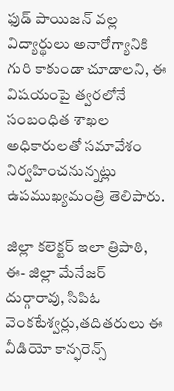ఫుడ్ పాయిజన్ వల్ల విద్యార్థులు అనారోగ్యానికి గురి కాకుండా చూడాలని, ఈ విషయంపై త్వరలోనే సంబంధిత శాఖల అధికారులతో సమావేశం నిర్వహించనున్నట్లు ఉపముఖ్యమంత్రి తెలిపారు.

జిల్లా కలెక్టర్ ఇలా త్రిపాఠి, ఈ- జిల్లా మేనేజర్ దుర్గారావు, సిపిఓ వెంకటేశ్వర్లు,తదితరులు ఈ వీడియో కాన్ఫరెన్స్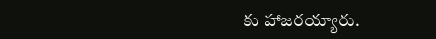కు హాజరయ్యారు.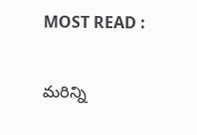MOST READ :

మరిన్ని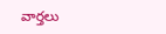వార్తలు